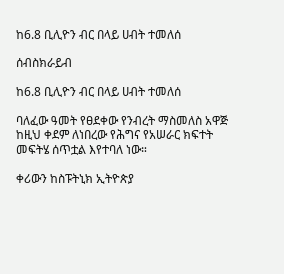ከ6.8 ቢሊዮን ብር በላይ ሀብት ተመለሰ

ሰብስክራይብ

ከ6.8 ቢሊዮን ብር በላይ ሀብት ተመለሰ

ባለፈው ዓመት የፀደቀው የንብረት ማስመለስ አዋጅ ከዚህ ቀደም ለነበረው የሕግና የአሠራር ክፍተት መፍትሄ ሰጥቷል እየተባለ ነው።

ቀሪውን ከስፑትኒክ ኢትዮጵያ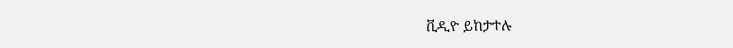ቪዲዮ ይከታተሉ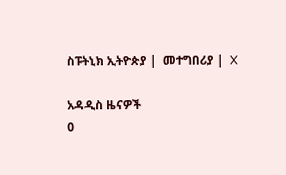ስፑትኒክ ኢትዮጵያ |  መተግበሪያ |  X

አዳዲስ ዜናዎች
0